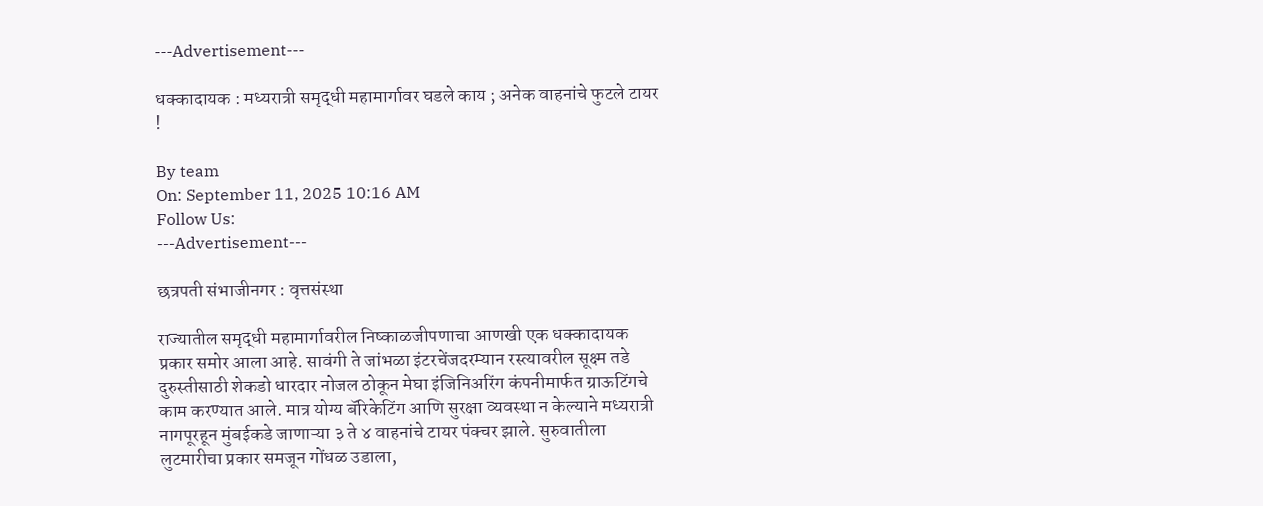---Advertisement---

धक्कादायक : मध्यरात्री समृद्धी महामार्गावर घडले काय ; अनेक वाहनांचे फुटले टायर !

By team
On: September 11, 2025 10:16 AM
Follow Us:
---Advertisement---

छत्रपती संभाजीनगर : वृत्तसंस्था

राज्यातील समृद्धी महामार्गावरील निष्काळजीपणाचा आणखी एक धक्कादायक प्रकार समोर आला आहे. सावंगी ते जांभळा इंटरचेंजदरम्यान रस्त्यावरील सूक्ष्म तडे दुरुस्तीसाठी शेकडो धारदार नोजल ठोकून मेघा इंजिनिअरिंग कंपनीमार्फत ग्राऊटिंगचे काम करण्यात आले. मात्र योग्य बॅरिकेटिंग आणि सुरक्षा व्यवस्था न केल्याने मध्यरात्री नागपूरहून मुंबईकडे जाणाऱ्या ३ ते ४ वाहनांचे टायर पंक्चर झाले. सुरुवातीला लुटमारीचा प्रकार समजून गोंधळ उडाला,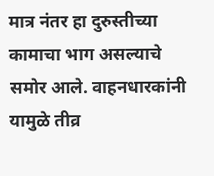मात्र नंतर हा दुरुस्तीच्या कामाचा भाग असल्याचे समोर आले. वाहनधारकांनी यामुळे तीव्र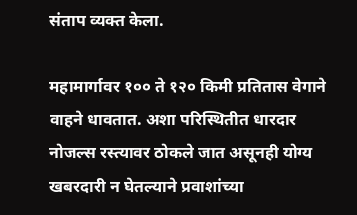संताप व्यक्त केला.

महामार्गावर १०० ते १२० किमी प्रतितास वेगाने वाहने धावतात. अशा परिस्थितीत धारदार नोजल्स रस्त्यावर ठोकले जात असूनही योग्य खबरदारी न घेतल्याने प्रवाशांच्या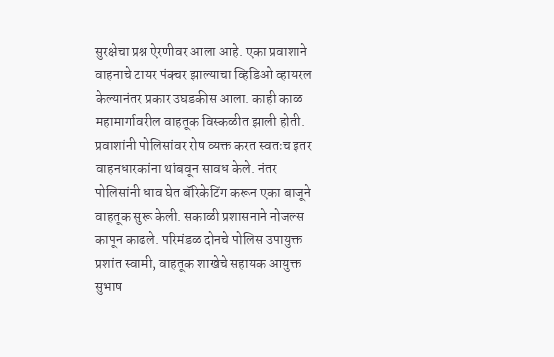सुरक्षेचा प्रश्न ऐरणीवर आला आहे. एका प्रवाशाने वाहनाचे टायर पंक्चर झाल्याचा व्हिडिओ व्हायरल केल्यानंतर प्रकार उघडकीस आला. काही काळ महामार्गावरील वाहतूक विस्कळीत झाली होती. प्रवाशांनी पोलिसांवर रोष व्यक्त करत स्वतःच इतर वाहनधारकांना थांबवून सावध केले. नंतर पोलिसांनी धाव घेत बॅरिकेटिंग करून एका बाजूने वाहतूक सुरू केली. सकाळी प्रशासनाने नोजल्स कापून काढले. परिमंडळ दोनचे पोलिस उपायुक्त प्रशांत स्वामी, वाहतूक शाखेचे सहायक आयुक्त सुभाष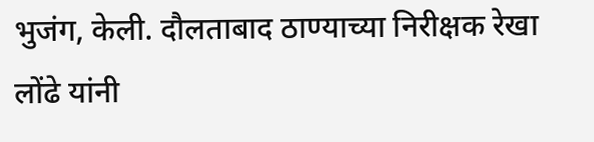भुजंग, केली. दौलताबाद ठाण्याच्या निरीक्षक रेखा लोंढे यांनी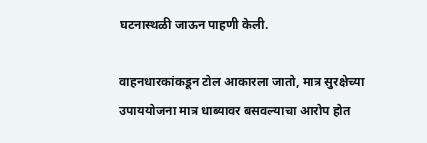घटनास्थळी जाऊन पाहणी केली.

वाहनधारकांकडून टोल आकारला जातो, मात्र सुरक्षेच्या उपाययोजना मात्र धाब्यावर बसवल्याचा आरोप होत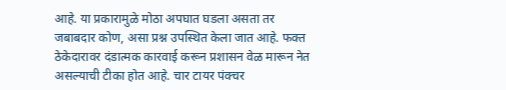आहे. या प्रकारामुळे मोठा अपघात घडला असता तर जबाबदार कोण, असा प्रश्न उपस्थित केला जात आहे. फक्त ठेकेदारावर दंडात्मक कारवाई करून प्रशासन वेळ मारून नेत असल्याची टीका होत आहे. चार टायर पंक्चर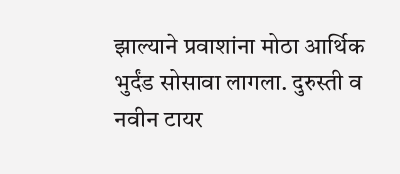झाल्याने प्रवाशांना मोठा आर्थिक भुर्दंड सोसावा लागला. दुरुस्ती व नवीन टायर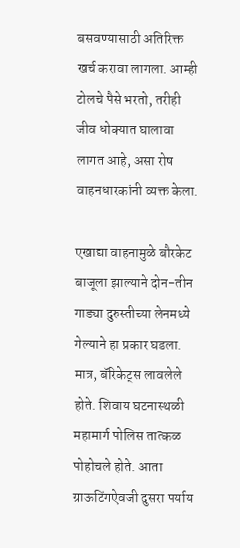बसवण्यासाठी अतिरिक्त खर्च करावा लागला. आम्ही टोलचे पैसे भरतो, तरीही जीव धोक्यात घालावा लागत आहे, असा रोष वाहनधारकांनी व्यक्त केला.

एखाद्या वाहनामुळे बौरकेट बाजूला झाल्याने दोन-तीन गाड्या दुरुस्तीच्या लेनमध्ये गेल्याने हा प्रकार घडला. मात्र, बॅरिकेट्स लावलेले होते. शिवाय घटनास्थळी महामार्ग पोलिस तात्कळ पोहोचले होते. आता ग्राऊटिंगऐवजी दुसरा पर्याय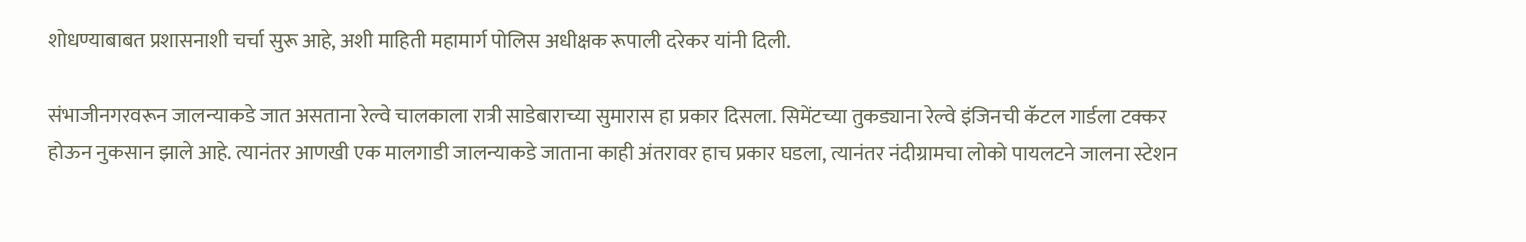शोधण्याबाबत प्रशासनाशी चर्चा सुरू आहे, अशी माहिती महामार्ग पोलिस अधीक्षक रूपाली दरेकर यांनी दिली.

संभाजीनगरवरून जालन्याकडे जात असताना रेल्वे चालकाला रात्री साडेबाराच्या सुमारास हा प्रकार दिसला. सिमेंटच्या तुकड्याना रेल्वे इंजिनची कॅटल गार्डला टक्कर होऊन नुकसान झाले आहे. त्यानंतर आणखी एक मालगाडी जालन्याकडे जाताना काही अंतरावर हाच प्रकार घडला, त्यानंतर नंदीग्रामचा लोको पायलटने जालना स्टेशन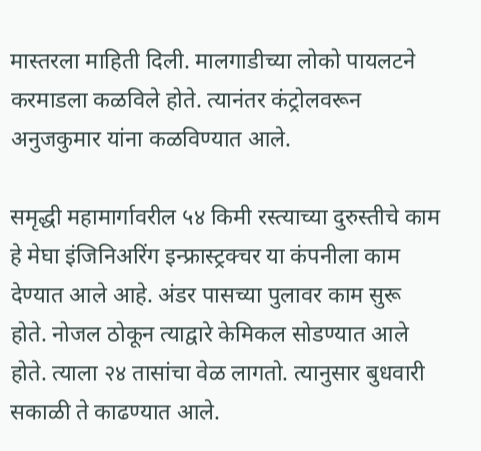मास्तरला माहिती दिली. मालगाडीच्या लोको पायलटने करमाडला कळविले होते. त्यानंतर कंट्रोलवरून अनुजकुमार यांना कळविण्यात आले.

समृद्धी महामार्गावरील ५४ किमी रस्त्याच्या दुरुस्तीचे काम हे मेघा इंजिनिअरिंग इन्फ्रास्ट्रक्चर या कंपनीला काम देण्यात आले आहे. अंडर पासच्या पुलावर काम सुरू होते. नोजल ठोकून त्याद्वारे केमिकल सोडण्यात आले होते. त्याला २४ तासांचा वेळ लागतो. त्यानुसार बुधवारी सकाळी ते काढण्यात आले.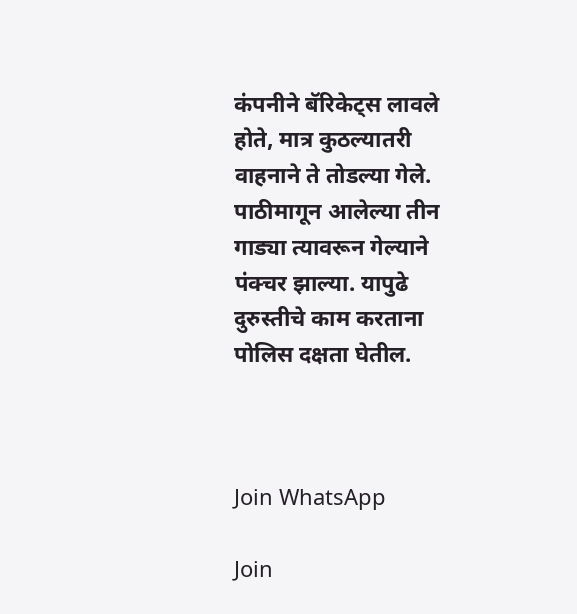कंपनीने बॅरिकेट्स लावले होते, मात्र कुठल्यातरी वाहनाने ते तोडल्या गेले. पाठीमागून आलेल्या तीन गाड्या त्यावरून गेल्याने पंक्चर झाल्या. यापुढे दुरुस्तीचे काम करताना पोलिस दक्षता घेतील.



Join WhatsApp

Join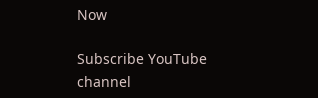Now

Subscribe YouTube channel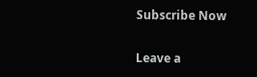Subscribe Now

Leave a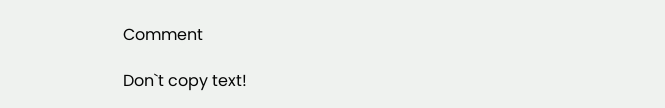Comment

Don`t copy text!